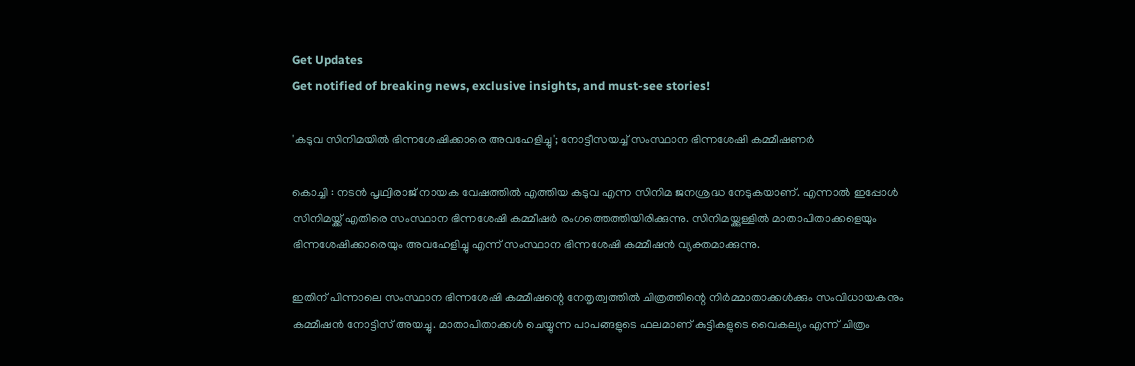Get Updates
Get notified of breaking news, exclusive insights, and must-see stories!

'കടുവ സിനിമയിൽ ഭിന്നശേഷിക്കാരെ അവഹേളിച്ചു'; നോട്ടീസയച്ച് സംസ്ഥാന ഭിന്നശേഷി കമ്മീഷണർ

കൊച്ചി : നടൻ പൃഥ്വിരാജ് നായക വേഷത്തിൽ എത്തിയ കടുവ എന്ന സിനിമ ജനശ്രദ്ധ നേടുകയാണ്. എന്നാൽ ഇപ്പോൾ സിനിമയ്ക്ക് എതിരെ സംസ്ഥാന ഭിന്നശേഷി കമ്മീഷർ രംഗത്തെത്തിയിരിക്കുന്നു. സിനിമയ്ക്കുള്ളിൽ മാതാപിതാക്കളെയും ഭിന്നശേഷിക്കാരെയും അവഹേളിച്ചു എന്ന് സംസ്ഥാന ഭിന്നശേഷി കമ്മീഷൻ വ്യക്തമാക്കുന്നു.

ഇതിന് പിന്നാലെ സംസ്ഥാന ഭിന്നശേഷി കമ്മീഷന്റെ നേതൃത്വത്തിൽ ചിത്രത്തിന്റെ നിർമ്മാതാക്കൾക്കും സംവിധായകനും കമ്മീഷൻ നോട്ടിസ് അയച്ചു. മാതാപിതാക്കൾ ചെയ്യുന്ന പാപങ്ങളുടെ ഫലമാണ് കുട്ടികളുടെ വൈകല്യം എന്ന് ചിത്രം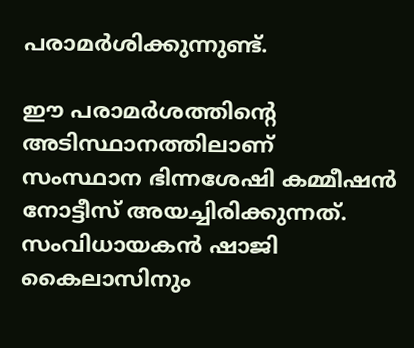പരാമർശിക്കുന്നുണ്ട്.

ഈ പരാമർശത്തിന്റെ അടിസ്ഥാനത്തിലാണ് സംസ്ഥാന ഭിന്നശേഷി കമ്മീഷൻ നോട്ടീസ് അയച്ചിരിക്കുന്നത്. സംവിധായകൻ ഷാജി കൈലാസിനും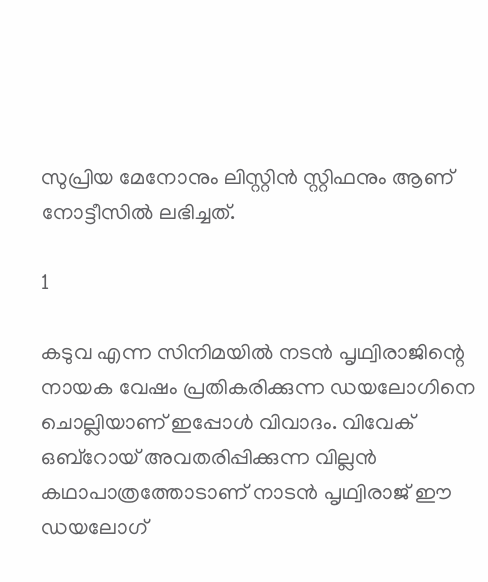സുപ്രിയ മേനോനും ലിസ്റ്റിൻ സ്റ്റിഫനും ആണ് നോട്ടീസിൽ ലഭിച്ചത്.

1

കടുവ എന്ന സിനിമയിൽ നടൻ പൃഥ്വിരാജിന്റെ നായക വേഷം പ്രതികരിക്കുന്ന ഡയലോഗിനെ ചൊല്ലിയാണ് ഇപ്പോൾ വിവാദം. വിവേക് ഒബ്‍റോയ് അവതരിപ്പിക്കുന്ന വില്ലൻ കഥാപാത്രത്തോടാണ് നാടൻ പൃഥ്വിരാജ് ഈ ഡയലോഗ്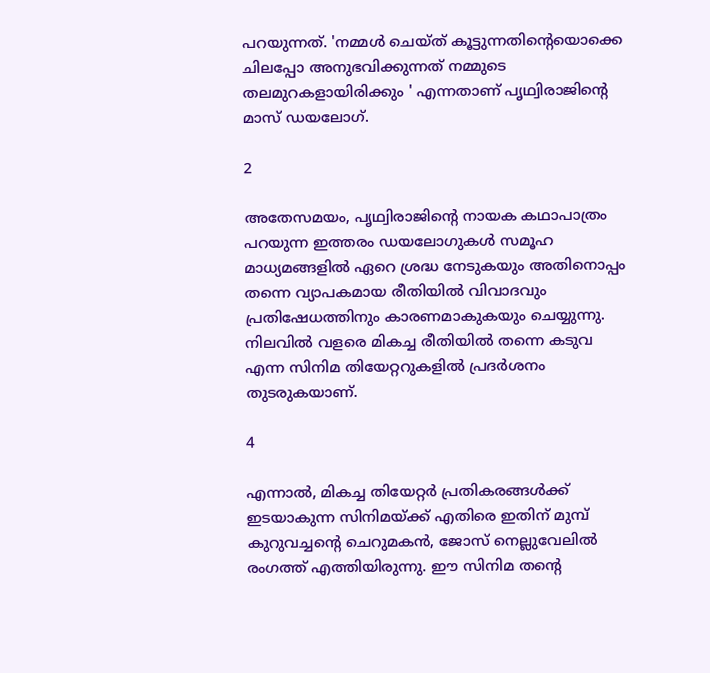പറയുന്നത്. 'നമ്മൾ ചെയ്ത് കൂട്ടുന്നതിന്റെയൊക്കെ ചിലപ്പോ അനുഭവിക്കുന്നത് നമ്മുടെ തലമുറകളായിരിക്കും ' എന്നതാണ് പൃഥ്വിരാജിന്റെ മാസ് ഡയലോഗ്.

2

അതേസമയം, പൃഥ്വിരാജിന്റെ നായക കഥാപാത്രം പറയുന്ന ഇത്തരം ഡയലോഗുകൾ സമൂഹ മാധ്യമങ്ങളിൽ ഏറെ ശ്രദ്ധ നേടുകയും അതിനൊപ്പം തന്നെ വ്യാപകമായ രീതിയിൽ വിവാദവും പ്രതിഷേധത്തിനും കാരണമാകുകയും ചെയ്യുന്നു. നിലവിൽ വളരെ മികച്ച രീതിയിൽ തന്നെ കടുവ എന്ന സിനിമ തിയേറ്ററുകളിൽ പ്രദർശനം തുടരുകയാണ്.

4

എന്നാൽ, മികച്ച തിയേറ്റർ പ്രതികരങ്ങൾക്ക് ഇടയാകുന്ന സിനിമയ്ക്ക് എതിരെ ഇതിന് മുമ്പ് കുറുവച്ചന്റെ ചെറുമകൻ, ജോസ് നെല്ലുവേലില്‍ രംഗത്ത് എത്തിയിരുന്നു. ഈ സിനിമ തന്റെ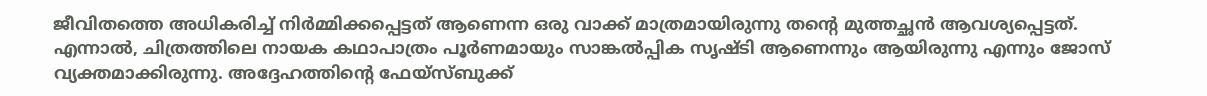ജീവിതത്തെ അധികരിച്ച് നിര്‍മ്മിക്കപ്പെട്ടത് ആണെന്ന ഒരു വാക്ക് മാത്രമായിരുന്നു തന്റെ മുത്തച്ഛന്‍ ആവശ്യപ്പെട്ടത്. എന്നാല്‍, ചിത്രത്തിലെ നായക കഥാപാത്രം പൂര്‍ണമായും സാങ്കല്‍പ്പിക സൃഷ്‍ടി ആണെന്നും ആയിരുന്നു എന്നും ജോസ് വ്യക്തമാക്കിരുന്നു. അദ്ദേഹത്തിന്റെ ഫേയ്സ്ബുക്ക്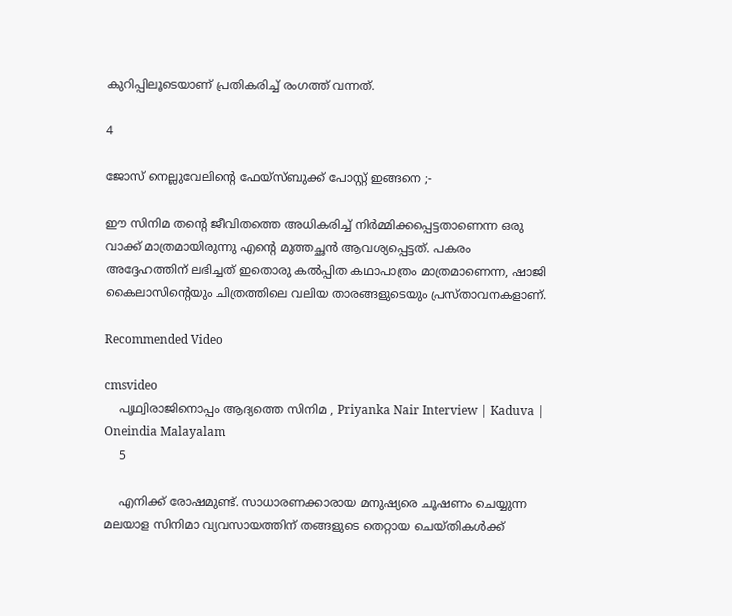കുറിപ്പിലൂടെയാണ് പ്രതികരിച്ച് രംഗത്ത് വന്നത്.

4

ജോസ് നെല്ലുവേലിന്റെ ഫേയ്സ്ബുക്ക് പോസ്റ്റ് ഇങ്ങനെ ;-

ഈ സിനിമ തന്‍റെ ജീവിതത്തെ അധികരിച്ച് നിര്‍മ്മിക്കപ്പെട്ടതാണെന്ന ഒരു വാക്ക് മാത്രമായിരുന്നു എന്‍റെ മുത്തച്ഛന്‍ ആവശ്യപ്പെട്ടത്. പകരം അദ്ദേഹത്തിന് ലഭിച്ചത് ഇതൊരു കല്‍പ്പിത കഥാപാത്രം മാത്രമാണെന്ന, ഷാജി കൈലാസിന്‍റെയും ചിത്രത്തിലെ വലിയ താരങ്ങളുടെയും പ്രസ്‍താവനകളാണ്.

Recommended Video

cmsvideo
    പൃഥ്വിരാജിനൊപ്പം ആദ്യത്തെ സിനിമ , Priyanka Nair Interview | Kaduva | Oneindia Malayalam
    5

    എനിക്ക് രോഷമുണ്ട്. സാധാരണക്കാരായ മനുഷ്യരെ ചൂഷണം ചെയ്യുന്ന മലയാള സിനിമാ വ്യവസായത്തിന് തങ്ങളുടെ തെറ്റായ ചെയ്‍തികള്‍ക്ക്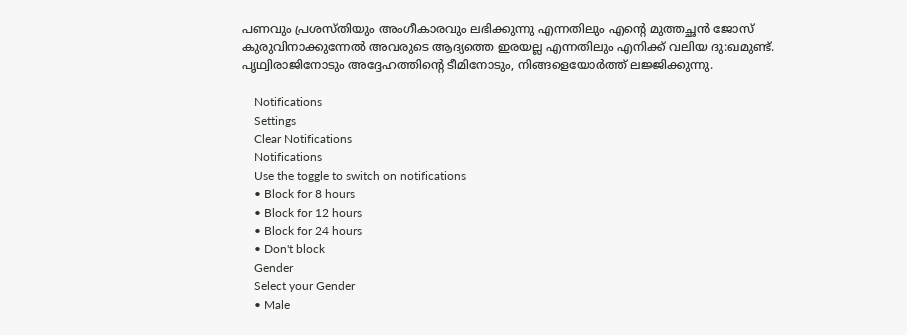പണവും പ്രശസ്തിയും അംഗീകാരവും ലഭിക്കുന്നു എന്നതിലും എന്‍റെ മുത്തച്ഛന്‍ ജോസ് കുരുവിനാക്കുന്നേല്‍ അവരുടെ ആദ്യത്തെ ഇരയല്ല എന്നതിലും എനിക്ക് വലിയ ദു:ഖമുണ്ട്. പൃഥ്വിരാജിനോടും അദ്ദേഹത്തിന്‍റെ ടീമിനോടും, നിങ്ങളെയോര്‍ത്ത് ലജ്ജിക്കുന്നു.

    Notifications
    Settings
    Clear Notifications
    Notifications
    Use the toggle to switch on notifications
    • Block for 8 hours
    • Block for 12 hours
    • Block for 24 hours
    • Don't block
    Gender
    Select your Gender
    • Male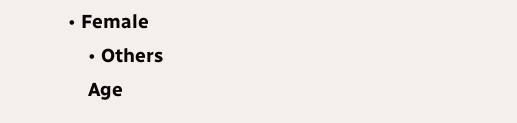• Female
    • Others
    Age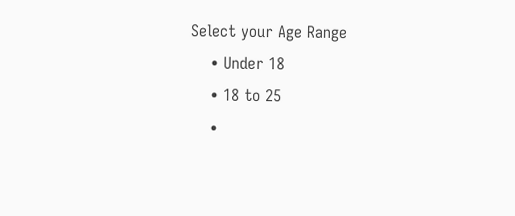Select your Age Range
    • Under 18
    • 18 to 25
    •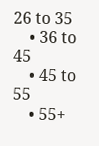26 to 35
    • 36 to 45
    • 45 to 55
    • 55+